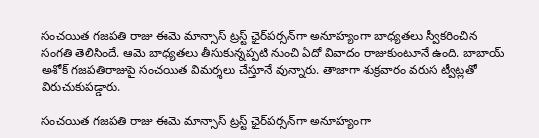సంచయిత గజపతి రాజు ఈమె మాన్సాస్ ట్రస్ట్ ఛైర్‌పర్సన్‌గా అనూహ్యంగా బాధ్యతలు స్వీకరించిన సంగతి తెలిసిందే. ఆమె బాధ్యతలు తీసుకున్నప్పటి నుంచి ఏదో వివాదం రాజుకుంటూనే ఉంది. బాబాయ్ అశోక్ గజపతిరాజుపై సంచయిత విమర్శలు చేస్తూనే వున్నారు. తాజాగా శుక్రవారం వరుస ట్వీట్లతో విరుచుకుపడ్డారు.

సంచయిత గజపతి రాజు ఈమె మాన్సాస్ ట్రస్ట్ ఛైర్‌పర్సన్‌గా అనూహ్యంగా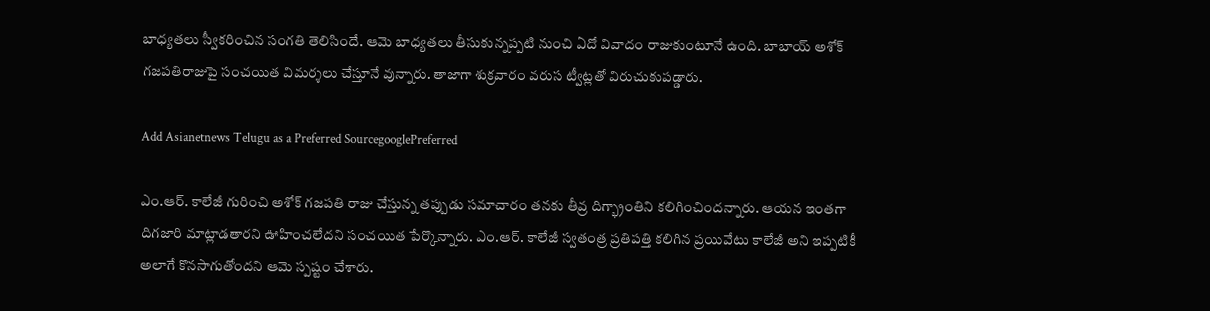బాధ్యతలు స్వీకరించిన సంగతి తెలిసిందే. ఆమె బాధ్యతలు తీసుకున్నప్పటి నుంచి ఏదో వివాదం రాజుకుంటూనే ఉంది. బాబాయ్ అశోక్ గజపతిరాజుపై సంచయిత విమర్శలు చేస్తూనే వున్నారు. తాజాగా శుక్రవారం వరుస ట్వీట్లతో విరుచుకుపడ్డారు.

Add Asianetnews Telugu as a Preferred SourcegooglePreferred

ఎం.ఆర్‌. కాలేజీ గురించి అశోక్ గజపతి రాజు చేస్తున్న తప్పుడు సమాచారం తనకు తీవ్ర దిగ్భ్రాంతిని కలిగించిందన్నారు. ఆయన ఇంతగా దిగజారి మాట్లాడతారని ఊహించలేదని సంచయిత పేర్కొన్నారు. ఎం.ఆర్‌. కాలేజీ స్వతంత్ర ప్రతిపత్తి కలిగిన ప్రయివేటు కాలేజీ అని ఇప్పటికీ అలాగే కొనసాగుతోందని ఆమె స్పష్టం చేశారు.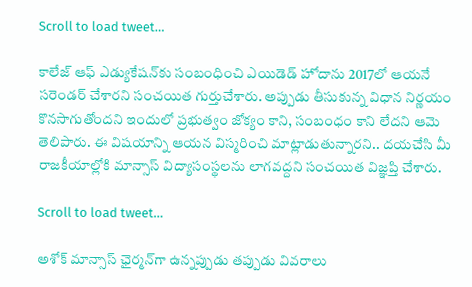Scroll to load tweet…

కాలేజ్‌ ఆఫ్‌ ఎడ్యుకేషన్‌కు సంబంధించి ఎయిడెడ్‌ హోదాను 2017లో ఆయనే సరెండర్‌ చేశారని సంచయిత గుర్తుచేశారు. అప్పుడు తీసుకున్న విధాన నిర్ణయం కొనసాగుతోందని ఇందులో ప్రభుత్వం జోక్యం కాని, సంబంధం కాని లేదని ఆమె తెలిపారు. ఈ విషయాన్ని ఆయన విస్మరించి మాట్లాడుతున్నారని.. దయచేసి మీ రాజకీయాల్లోకి మాన్సాస్‌ విద్యాసంస్థలను లాగవద్దని సంచయిత విజ్ఞప్తి చేశారు.

Scroll to load tweet…

అశోక్‌ మాన్సాస్‌ ఛైర్మన్‌గా ఉన్నప్పుడు తప్పుడు వివరాలు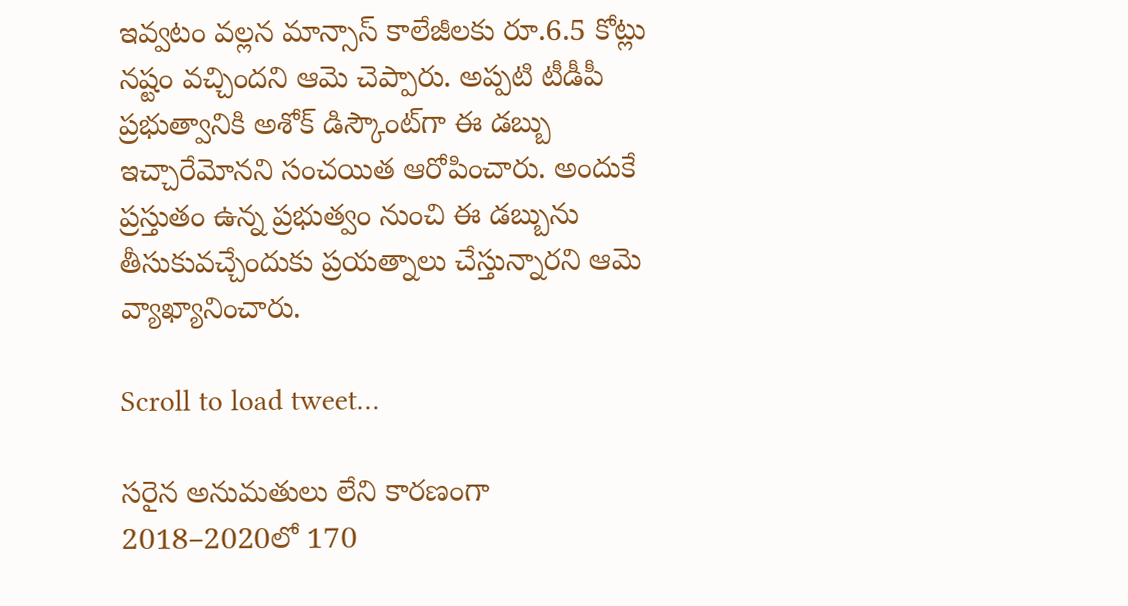ఇవ్వటం వల్లన మాన్సాస్‌ కాలేజీలకు రూ.6.5 కోట్లు నష్టం వచ్చిందని ఆమె చెప్పారు. అప్పటి టీడీపీ ప్రభుత్వానికి అశోక్‌ డిస్కౌంట్‌గా ఈ డబ్బు ఇచ్చారేమోనని సంచయిత ఆరోపించారు. అందుకే ప్రస్తుతం ఉన్న ప్రభుత్వం నుంచి ఈ డబ్బును తీసుకువచ్చేందుకు ప్రయత్నాలు చేస్తున్నారని ఆమె వ్యాఖ్యానించారు.

Scroll to load tweet…

సరైన అనుమతులు లేని కారణంగా 2018–2020లో 170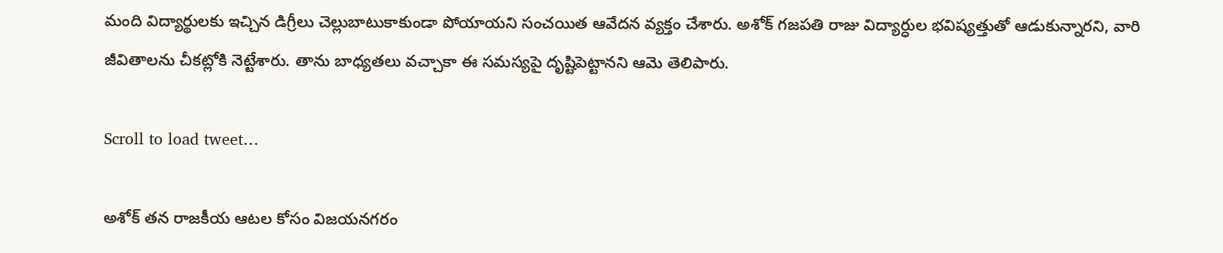మంది విద్యార్థులకు ఇచ్చిన డిగ్రీలు చెల్లుబాటుకాకుండా పోయాయని సంచయిత ఆవేదన వ్యక్తం చేశారు. అశోక్ గజపతి రాజు విద్యార్ధుల భవిష్యత్తుతో ఆడుకున్నారని, వారి జీవితాలను చీకట్లోకి నెట్టేశారు. తాను బాధ్యతలు వచ్చాకా ఈ సమస్యపై దృష్టిపెట్టానని ఆమె తెలిపారు.

Scroll to load tweet…

అశోక్‌ తన రాజకీయ ఆటల కోసం విజయనగరం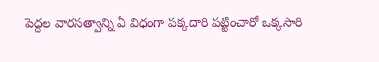పెద్దల వారసత్వాన్ని ఏ విధంగా పక్కదారి పట్టించారో ఒక్కసారి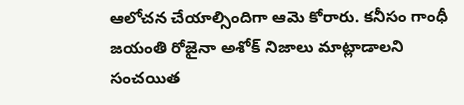ఆలోచన చేయాల్సిందిగా ఆమె కోరారు. కనీసం గాంధీ జయంతి రోజైనా అశోక్ నిజాలు మాట్లాడాలని సంచయిత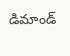డిమాండ్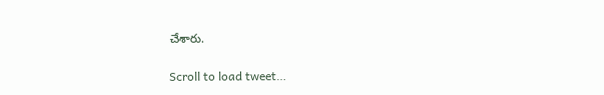చేశారు.

Scroll to load tweet…